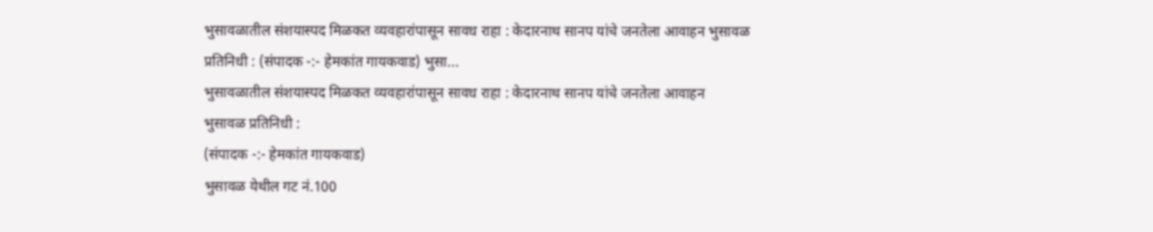भुसावळातील संशयास्पद मिळकत व्यवहारांपासून सावध राहा : केदारनाथ सानप यांचे जनतेला आवाहन भुसावळ प्रतिनिधी : (संपादक -:- हेमकांत गायकवाड) भुसा...
भुसावळातील संशयास्पद मिळकत व्यवहारांपासून सावध राहा : केदारनाथ सानप यांचे जनतेला आवाहन
भुसावळ प्रतिनिधी :
(संपादक -:- हेमकांत गायकवाड)
भुसावळ येथील गट नं.100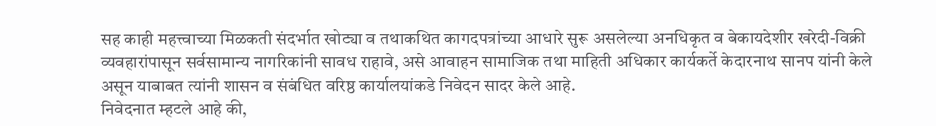सह काही महत्त्वाच्या मिळकती संदर्भात खोट्या व तथाकथित कागदपत्रांच्या आधारे सुरू असलेल्या अनधिकृत व बेकायदेशीर खरेदी-विक्री व्यवहारांपासून सर्वसामान्य नागरिकांनी सावध राहावे, असे आवाहन सामाजिक तथा माहिती अधिकार कार्यकर्ते केदारनाथ सानप यांनी केले असून याबाबत त्यांनी शासन व संबंधित वरिष्ठ कार्यालयांकडे निवेदन सादर केले आहे.
निवेदनात म्हटले आहे की,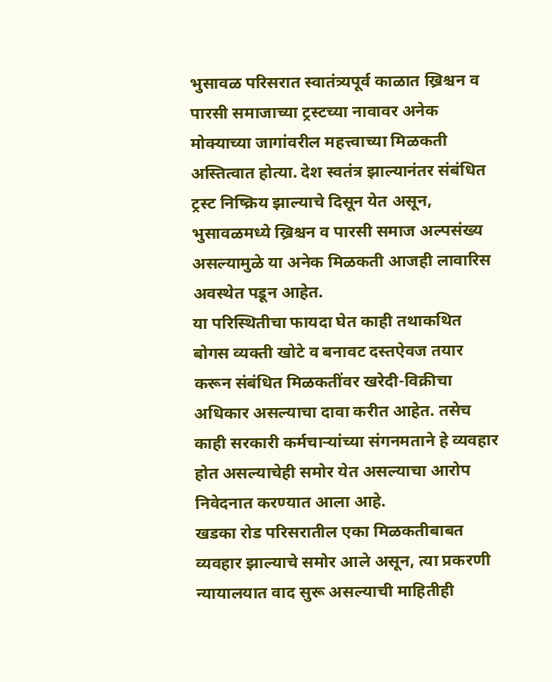भुसावळ परिसरात स्वातंत्र्यपूर्व काळात ख्रिश्चन व पारसी समाजाच्या ट्रस्टच्या नावावर अनेक मोक्याच्या जागांवरील महत्त्वाच्या मिळकती अस्तित्वात होत्या. देश स्वतंत्र झाल्यानंतर संबंधित ट्रस्ट निष्क्रिय झाल्याचे दिसून येत असून, भुसावळमध्ये ख्रिश्चन व पारसी समाज अल्पसंख्य असल्यामुळे या अनेक मिळकती आजही लावारिस अवस्थेत पडून आहेत.
या परिस्थितीचा फायदा घेत काही तथाकथित बोगस व्यक्ती खोटे व बनावट दस्तऐवज तयार करून संबंधित मिळकतींवर खरेदी-विक्रीचा अधिकार असल्याचा दावा करीत आहेत. तसेच काही सरकारी कर्मचाऱ्यांच्या संगनमताने हे व्यवहार होत असल्याचेही समोर येत असल्याचा आरोप निवेदनात करण्यात आला आहे.
खडका रोड परिसरातील एका मिळकतीबाबत व्यवहार झाल्याचे समोर आले असून, त्या प्रकरणी न्यायालयात वाद सुरू असल्याची माहितीही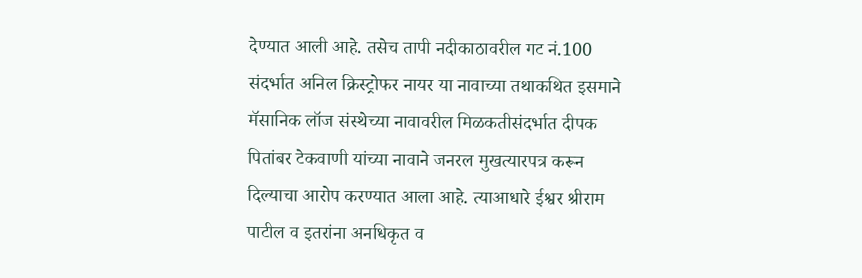देण्यात आली आहे. तसेच तापी नदीकाठावरील गट नं.100 संदर्भात अनिल क्रिस्ट्रोफर नायर या नावाच्या तथाकथित इसमाने मॅसानिक लॉज संस्थेच्या नावावरील मिळकतीसंदर्भात दीपक पितांबर टेकवाणी यांच्या नावाने जनरल मुखत्यारपत्र करून दिल्याचा आरोप करण्यात आला आहे. त्याआधारे ईश्वर श्रीराम पाटील व इतरांना अनधिकृत व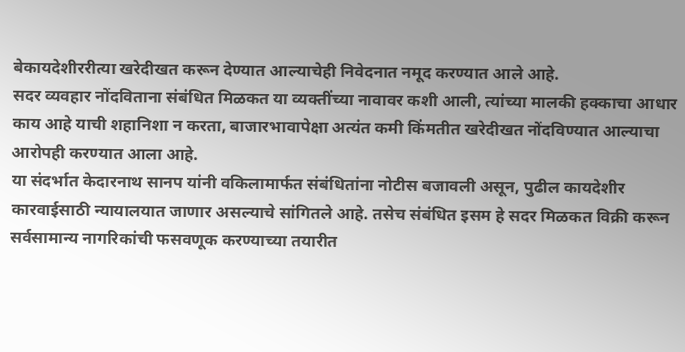बेकायदेशीररीत्या खरेदीखत करून देण्यात आल्याचेही निवेदनात नमूद करण्यात आले आहे.
सदर व्यवहार नोंदविताना संबंधित मिळकत या व्यक्तींच्या नावावर कशी आली, त्यांच्या मालकी हक्काचा आधार काय आहे याची शहानिशा न करता, बाजारभावापेक्षा अत्यंत कमी किंमतीत खरेदीखत नोंदविण्यात आल्याचा आरोपही करण्यात आला आहे.
या संदर्भात केदारनाथ सानप यांनी वकिलामार्फत संबंधितांना नोटीस बजावली असून, पुढील कायदेशीर कारवाईसाठी न्यायालयात जाणार असल्याचे सांगितले आहे. तसेच संबंधित इसम हे सदर मिळकत विक्री करून सर्वसामान्य नागरिकांची फसवणूक करण्याच्या तयारीत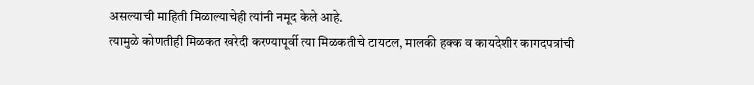असल्याची माहिती मिळाल्याचेही त्यांनी नमूद केले आहे.
त्यामुळे कोणतीही मिळकत खरेदी करण्यापूर्वी त्या मिळकतीचे टायटल, मालकी हक्क व कायदेशीर कागदपत्रांची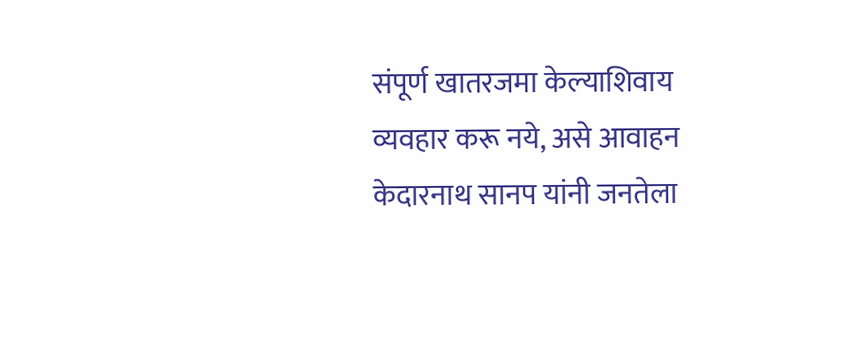संपूर्ण खातरजमा केल्याशिवाय व्यवहार करू नये, असे आवाहन केदारनाथ सानप यांनी जनतेला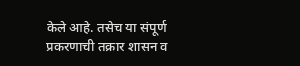केले आहे. तसेच या संपूर्ण प्रकरणाची तक्रार शासन व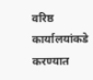वरिष्ठ कार्यालयांकडे करण्यात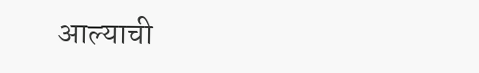आल्याची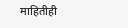माहितीही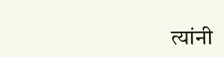त्यांनी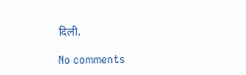दिली.

No comments